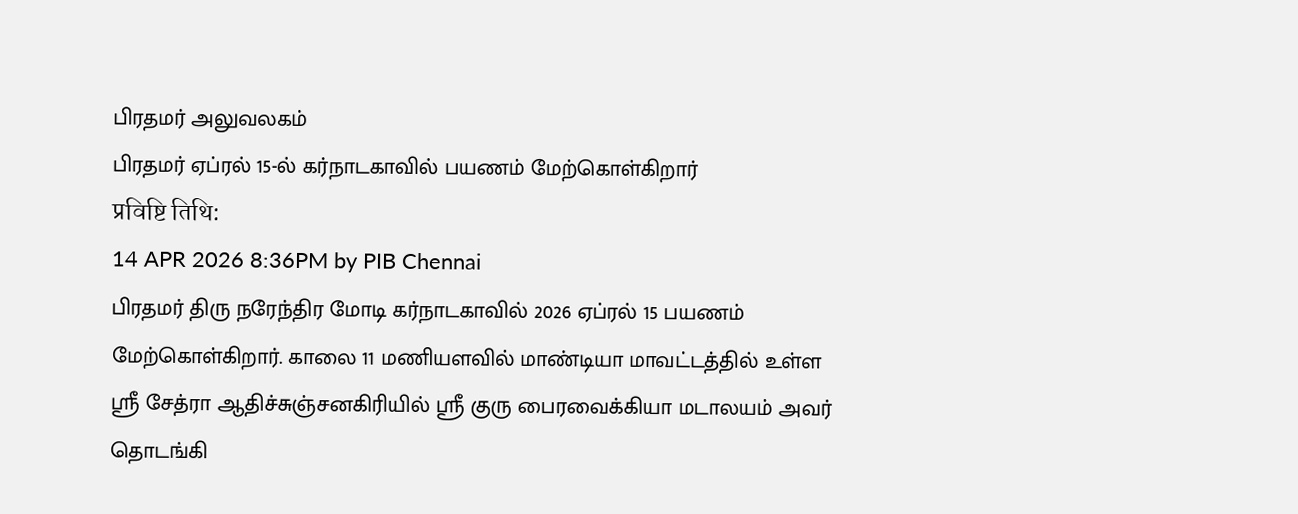பிரதமர் அலுவலகம்
பிரதமர் ஏப்ரல் 15-ல் கர்நாடகாவில் பயணம் மேற்கொள்கிறார்
प्रविष्टि तिथि:
14 APR 2026 8:36PM by PIB Chennai
பிரதமர் திரு நரேந்திர மோடி கர்நாடகாவில் 2026 ஏப்ரல் 15 பயணம் மேற்கொள்கிறார். காலை 11 மணியளவில் மாண்டியா மாவட்டத்தில் உள்ள ஸ்ரீ சேத்ரா ஆதிச்சுஞ்சனகிரியில் ஸ்ரீ குரு பைரவைக்கியா மடாலயம் அவர் தொடங்கி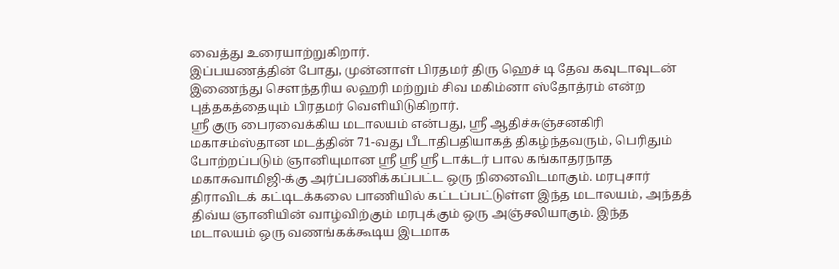வைத்து உரையாற்றுகிறார்.
இப்பயணத்தின் போது, முன்னாள் பிரதமர் திரு ஹெச் டி தேவ கவுடாவுடன் இணைந்து செளந்தரிய லஹரி மற்றும் சிவ மகிம்னா ஸ்தோத்ரம் என்ற புத்தகத்தையும் பிரதமர் வெளியிடுகிறார்.
ஸ்ரீ குரு பைரவைக்கிய மடாலயம் என்பது, ஸ்ரீ ஆதிச்சுஞ்சனகிரி மகாசம்ஸ்தான மடத்தின் 71-வது பீடாதிபதியாகத் திகழ்ந்தவரும், பெரிதும் போற்றப்படும் ஞானியுமான ஸ்ரீ ஸ்ரீ ஸ்ரீ டாக்டர் பால கங்காதரநாத மகாசுவாமிஜி-க்கு அர்ப்பணிக்கப்பட்ட ஒரு நினைவிடமாகும். மரபுசார் திராவிடக் கட்டிடக்கலை பாணியில் கட்டப்பட்டுள்ள இந்த மடாலயம், அந்தத் திவ்ய ஞானியின் வாழ்விற்கும் மரபுக்கும் ஒரு அஞ்சலியாகும். இந்த மடாலயம் ஒரு வணங்கக்கூடிய இடமாக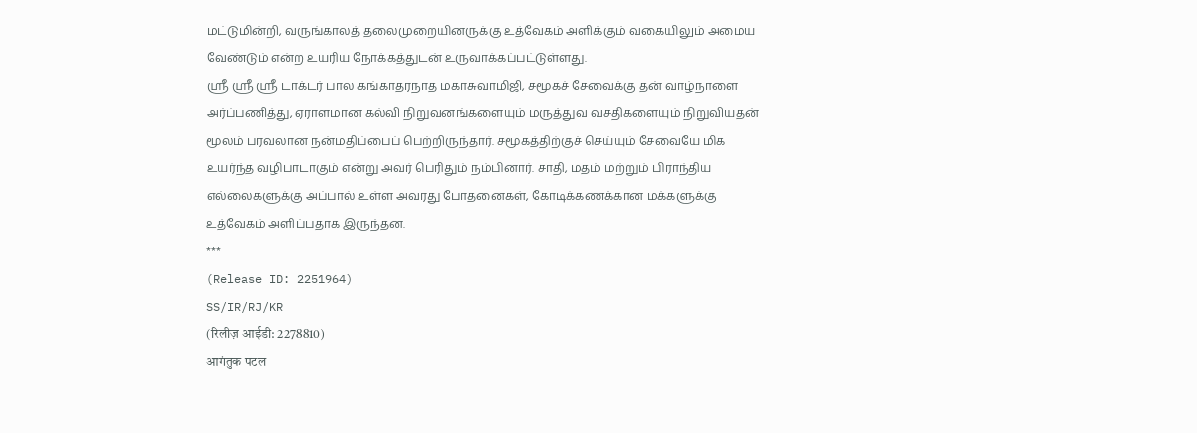மட்டுமின்றி, வருங்காலத் தலைமுறையினருக்கு உத்வேகம் அளிக்கும் வகையிலும் அமைய வேண்டும் என்ற உயரிய நோக்கத்துடன் உருவாக்கப்பட்டுள்ளது.
ஸ்ரீ ஸ்ரீ ஸ்ரீ டாக்டர் பால கங்காதரநாத மகாசுவாமிஜி, சமூகச் சேவைக்கு தன் வாழ்நாளை அர்ப்பணித்து, ஏராளமான கல்வி நிறுவனங்களையும் மருத்துவ வசதிகளையும் நிறுவியதன் மூலம் பரவலான நன்மதிப்பைப் பெற்றிருந்தார். சமூகத்திற்குச் செய்யும் சேவையே மிக உயர்ந்த வழிபாடாகும் என்று அவர் பெரிதும் நம்பினார். சாதி, மதம் மற்றும் பிராந்திய எல்லைகளுக்கு அப்பால் உள்ள அவரது போதனைகள், கோடிக்கணக்கான மக்களுக்கு உத்வேகம் அளிப்பதாக இருந்தன.
***
(Release ID: 2251964)
SS/IR/RJ/KR
(रिलीज़ आईडी: 2278810)
आगंतुक पटल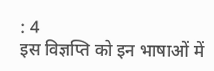: 4
इस विज्ञप्ति को इन भाषाओं में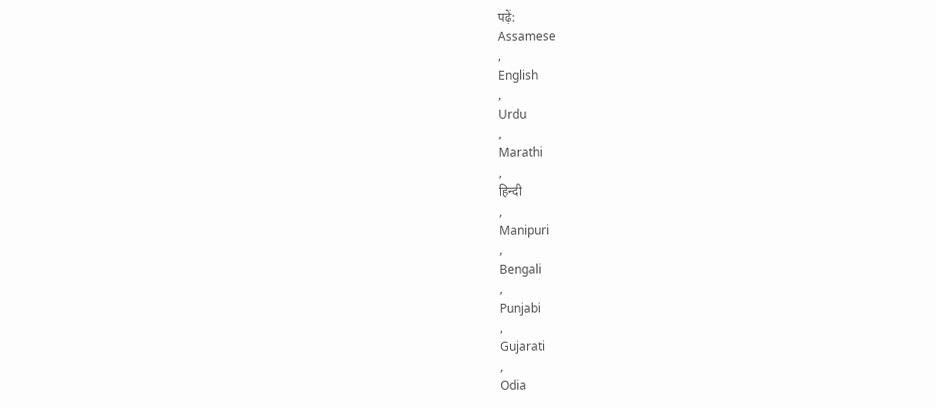पढ़ें:
Assamese
,
English
,
Urdu
,
Marathi
,
हिन्दी
,
Manipuri
,
Bengali
,
Punjabi
,
Gujarati
,
Odia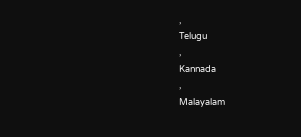,
Telugu
,
Kannada
,
Malayalam